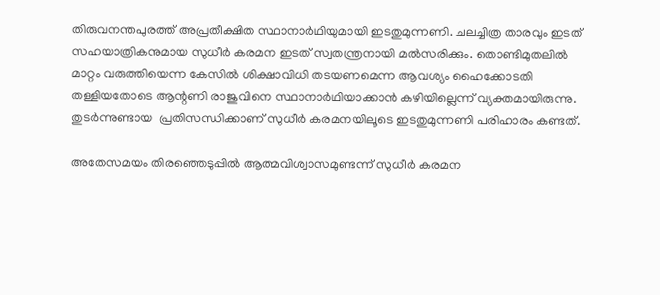തിരുവനന്തപുരത്ത് അപ്രതീക്ഷിത സ്ഥാനാര്‍ഥിയുമായി ഇടതുമുന്നണി. ചലച്ചിത്ര താരവും ഇടത് സഹയാത്രികനുമായ സുധീര്‍ കരമന ഇടത് സ്വതന്ത്രനായി മല്‍സരിക്കും. തൊണ്ടിമുതലിൽ മാറ്റം വരുത്തിയെന്ന കേസിൽ ശിക്ഷാവിധി തടയണമെന്ന ആവശ്യം ഹൈക്കോടതി തള്ളിയതോടെ ആന്റണി രാജുവിനെ സ്ഥാനാർഥിയാക്കാൻ കഴിയില്ലെന്ന് വ്യക്തമായിരുന്നു. തുടര്‍ന്നുണ്ടായ  പ്രതിസന്ധിക്കാണ് സുധീര്‍ കരമനയിലൂടെ ഇടതുമുന്നണി പരിഹാരം കണ്ടത്.

അതേസമയം തിരഞ്ഞെടുപ്പില്‍ ആത്മവിശ്വാസമുണ്ടന്ന് സുധീർ കരമന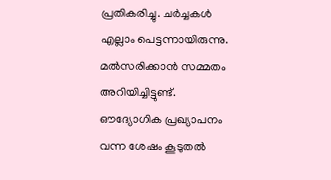പ്രതികരിച്ചു. ചർച്ചകൾ എല്ലാം പെട്ടന്നായിരുന്നു. മൽസരിക്കാൻ സമ്മതം അറിയിച്ചിട്ടുണ്ട്. ഔദ്യോഗിക പ്രഖ്യാപനം വന്ന ശേഷം കൂടുതൽ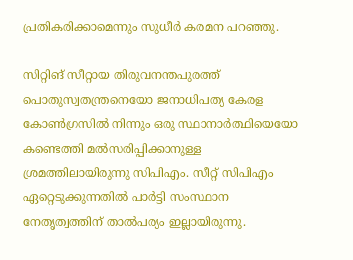പ്രതികരിക്കാമെന്നും സുധീർ കരമന പറഞ്ഞു.

സിറ്റിങ് സീറ്റായ തിരുവനന്തപുരത്ത് പൊതുസ്വതന്ത്രനെയോ ജനാധിപത്യ കേരള കോൺഗ്രസിൽ നിന്നും ഒരു സ്ഥാനാർത്ഥിയെയോ കണ്ടെത്തി മല്‍സരിപ്പിക്കാനുള്ള ശ്രമത്തിലായിരുന്നു സിപിഎം. സീറ്റ് സിപിഎം ഏറ്റെടുക്കുന്നതിൽ പാർട്ടി സംസ്ഥാന നേതൃത്വത്തിന് താല്‍പര്യം ഇല്ലായിരുന്നു.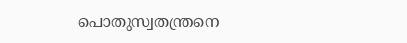പൊതുസ്വതന്ത്രനെ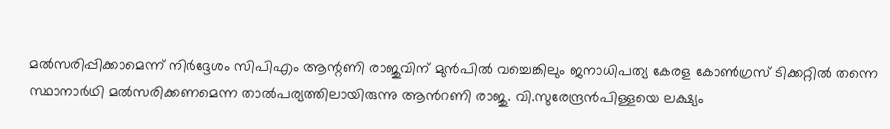മല്‍സരിപ്പിക്കാമെന്ന് നിർദ്ദേശം സിപിഎം ആന്റണി രാജുവിന് മുൻപിൽ വച്ചെങ്കിലും ജനാധിപത്യ കേരള കോണ്‍ഗ്രസ് ടിക്കറ്റില്‍ തന്നെ സ്ഥാനാര്‍ഥി മല്‍സരിക്കണമെന്ന താല്‍പര്യത്തിലായിരുന്നു ആന്‍റണി രാജു. വി.സുരേന്ദ്രന്‍പിള്ളയെ ലക്ഷ്യം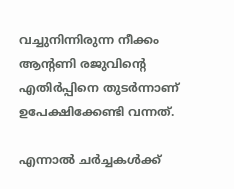വച്ചുനിന്നിരുന്ന നീക്കം ആന്റണി രജുവിന്റെ എതിര്‍പ്പിനെ തുടര്‍ന്നാണ് ഉപേക്ഷിക്കേണ്ടി വന്നത്.

എന്നാല്‍ ചര്‍ച്ചകള്‍ക്ക്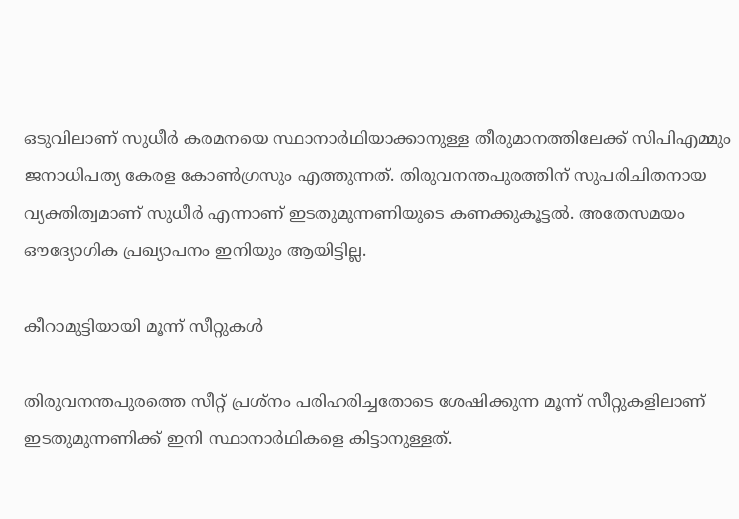ഒടുവിലാണ് സുധീർ കരമനയെ സ്ഥാനാർഥിയാക്കാനുള്ള തീരുമാനത്തിലേക്ക് സിപിഎമ്മും ജനാധിപത്യ കേരള കോൺഗ്രസും എത്തുന്നത്. തിരുവനന്തപുരത്തിന് സുപരിചിതനായ വ്യക്തിത്വമാണ് സുധീര്‍ എന്നാണ് ഇടതുമുന്നണിയുടെ കണക്കുകൂട്ടല്‍. അതേസമയം ഔദ്യോഗിക പ്രഖ്യാപനം ഇനിയും ആയിട്ടില്ല.

കീറാമുട്ടിയായി മൂന്ന് സീറ്റുകള്‍

തിരുവനന്തപുരത്തെ സീറ്റ് പ്രശ്നം പരിഹരിച്ചതോടെ ശേഷിക്കുന്ന മൂന്ന് സീറ്റുകളിലാണ് ഇടതുമുന്നണിക്ക് ഇനി സ്ഥാനാര്‍ഥികളെ കിട്ടാനുള്ളത്.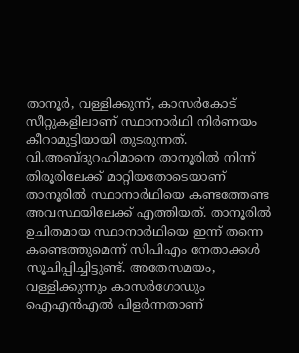താനൂര്‍, വള്ളിക്കുന്ന്, കാസര്‍കോട് സീറ്റുകളിലാണ് സ്ഥാനാര്‍ഥി നിര്‍ണയം കീറാമുട്ടിയായി തുടരുന്നത്. വി.അബ്ദുറഹിമാനെ താനൂരില്‍ നിന്ന് തിരൂരിലേക്ക് മാറ്റിയതോടെയാണ് താനൂരില്‍ സ്ഥാനാര്‍ഥിയെ കണ്ടത്തേണ്ട അവസ്ഥയിലേക്ക് എത്തിയത്. താനൂരിൽ ഉചിതമായ സ്ഥാനാർഥിയെ ഇന്ന് തന്നെ കണ്ടെത്തുമെന്ന് സിപിഎം നേതാക്കൾ സൂചിപ്പിച്ചിട്ടുണ്ട്. അതേസമയം, വള്ളിക്കുന്നും കാസര്‍ഗോഡും ഐഎന്‍‍എല്‍ പിളര്‍ന്നതാണ്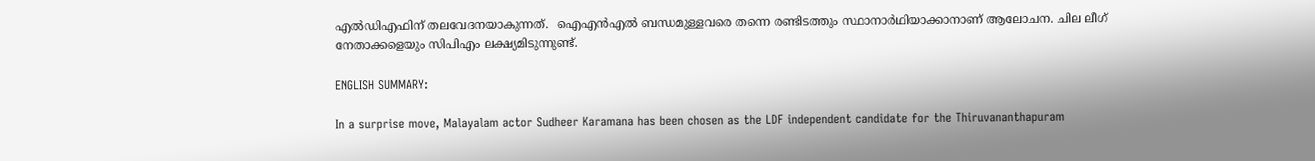എൽഡിഎഫിന് തലവേദനയാകുന്നത്.  ഐഎൻഎൽ ബന്ധമുള്ളവരെ തന്നെ രണ്ടിടത്തും സ്ഥാനാർഥിയാക്കാനാണ് ആലോചന. ചില ലീഗ് നേതാക്കളെയും സിപിഎം ലക്ഷ്യമിടുന്നുണ്ട്.

ENGLISH SUMMARY:

In a surprise move, Malayalam actor Sudheer Karamana has been chosen as the LDF independent candidate for the Thiruvananthapuram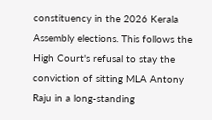constituency in the 2026 Kerala Assembly elections. This follows the High Court's refusal to stay the conviction of sitting MLA Antony Raju in a long-standing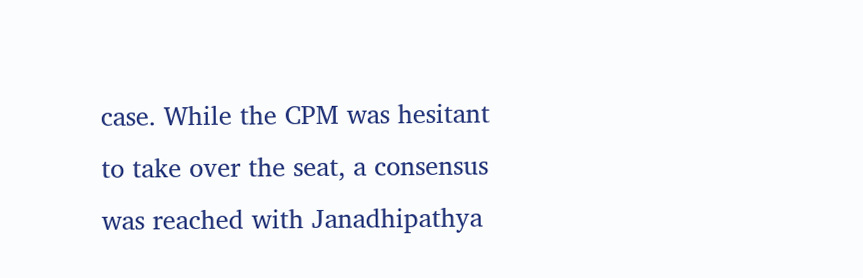case. While the CPM was hesitant to take over the seat, a consensus was reached with Janadhipathya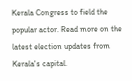Kerala Congress to field the popular actor. Read more on the latest election updates from Kerala's capital.